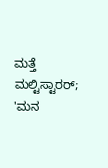ಮತ್ತೆ ಮಲ್ಟಿಸ್ಟಾರರ್; 'ಮನ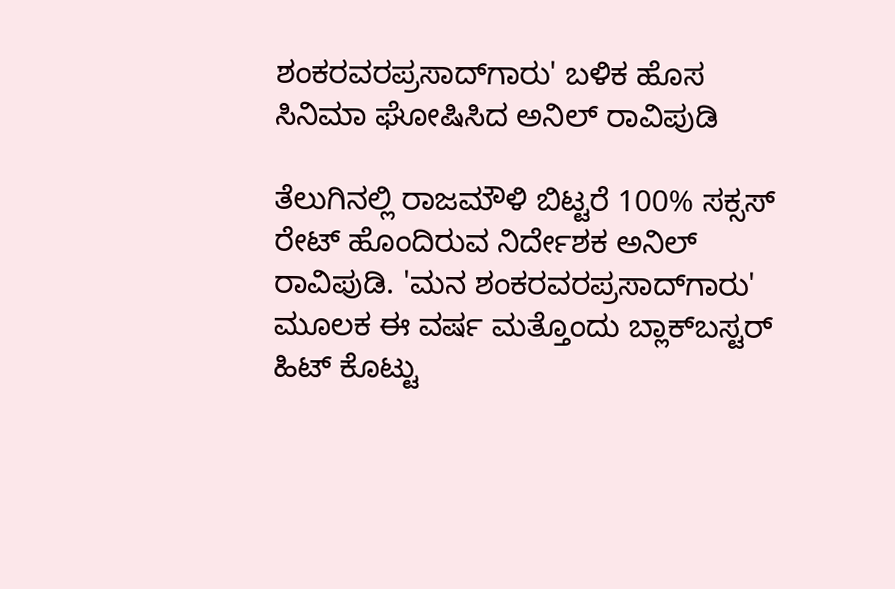ಶಂಕರವರಪ್ರಸಾದ್‌ಗಾರು' ಬಳಿಕ ಹೊಸ ಸಿನಿಮಾ ಘೋಷಿಸಿದ ಅನಿಲ್ ರಾವಿಪುಡಿ

ತೆಲುಗಿನಲ್ಲಿ ರಾಜಮೌಳಿ ಬಿಟ್ಟರೆ 100% ಸಕ್ಸಸ್ ರೇಟ್ ಹೊಂದಿರುವ ನಿರ್ದೇಶಕ ಅನಿಲ್ ರಾವಿಪುಡಿ. 'ಮನ ಶಂಕರವರಪ್ರಸಾದ್‌ಗಾರು' ಮೂಲಕ ಈ ವರ್ಷ ಮತ್ತೊಂದು ಬ್ಲಾಕ್‌ಬಸ್ಟರ್ ಹಿಟ್ ಕೊಟ್ಟು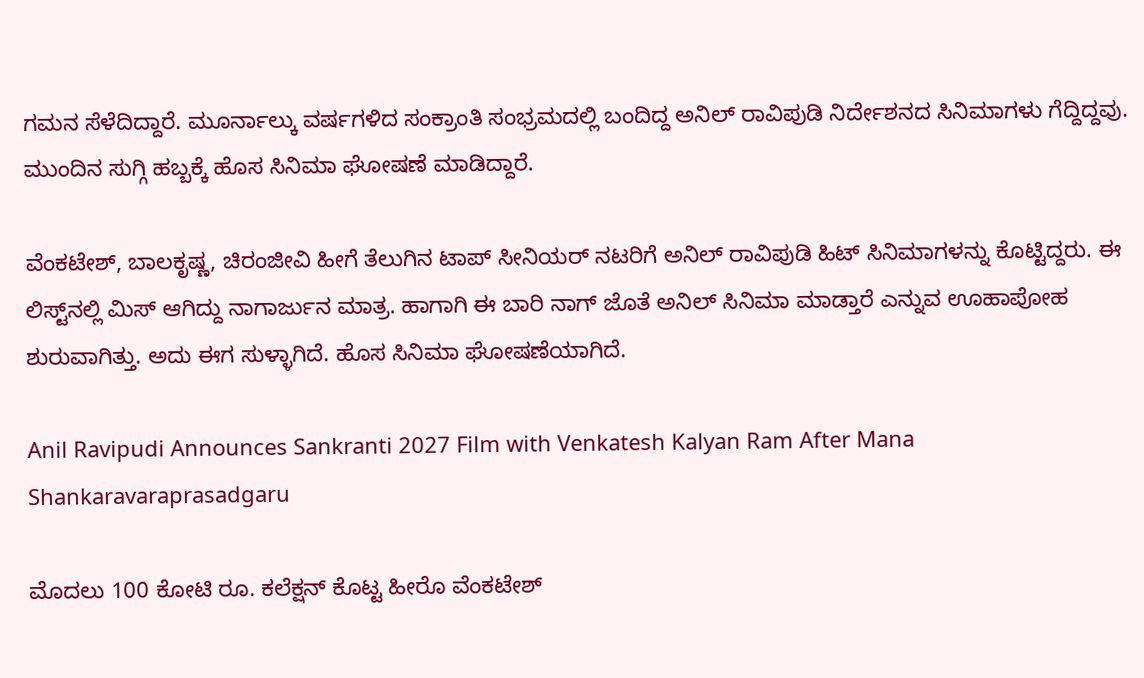ಗಮನ ಸೆಳೆದಿದ್ದಾರೆ. ಮೂರ್ನಾಲ್ಕು ವರ್ಷಗಳಿದ ಸಂಕ್ರಾಂತಿ ಸಂಭ್ರಮದಲ್ಲಿ ಬಂದಿದ್ದ ಅನಿಲ್ ರಾವಿಪುಡಿ ನಿರ್ದೇಶನದ ಸಿನಿಮಾಗಳು ಗೆದ್ದಿದ್ದವು. ಮುಂದಿನ ಸುಗ್ಗಿ ಹಬ್ಬಕ್ಕೆ ಹೊಸ ಸಿನಿಮಾ ಘೋಷಣೆ ಮಾಡಿದ್ದಾರೆ.

ವೆಂಕಟೇಶ್, ಬಾಲಕೃಷ್ಣ, ಚಿರಂಜೀವಿ ಹೀಗೆ ತೆಲುಗಿನ ಟಾಪ್ ಸೀನಿಯರ್ ನಟರಿಗೆ ಅನಿಲ್ ರಾವಿಪುಡಿ ಹಿಟ್ ಸಿನಿಮಾಗಳನ್ನು ಕೊಟ್ಟಿದ್ದರು. ಈ ಲಿಸ್ಟ್‌ನಲ್ಲಿ ಮಿಸ್ ಆಗಿದ್ದು ನಾಗಾರ್ಜುನ ಮಾತ್ರ. ಹಾಗಾಗಿ ಈ ಬಾರಿ ನಾಗ್ ಜೊತೆ ಅನಿಲ್ ಸಿನಿಮಾ ಮಾಡ್ತಾರೆ ಎನ್ನುವ ಊಹಾಪೋಹ ಶುರುವಾಗಿತ್ತು. ಅದು ಈಗ ಸುಳ್ಳಾಗಿದೆ. ಹೊಸ ಸಿನಿಮಾ ಘೋಷಣೆಯಾಗಿದೆ.

Anil Ravipudi Announces Sankranti 2027 Film with Venkatesh Kalyan Ram After Mana Shankaravaraprasadgaru

ಮೊದಲು 100 ಕೋಟಿ ರೂ. ಕಲೆಕ್ಷನ್ ಕೊಟ್ಟ ಹೀರೊ ವೆಂಕಟೇಶ್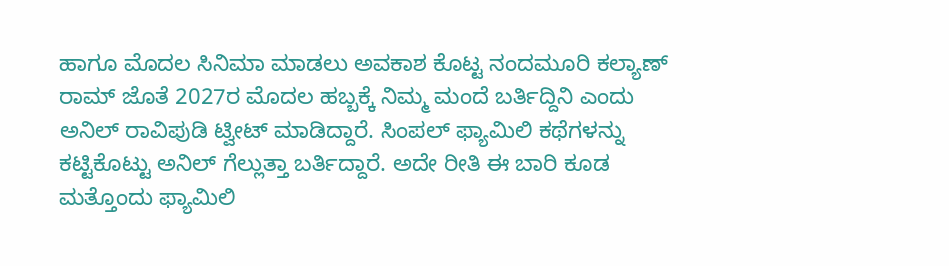ಹಾಗೂ ಮೊದಲ ಸಿನಿಮಾ ಮಾಡಲು ಅವಕಾಶ ಕೊಟ್ಟ ನಂದಮೂರಿ ಕಲ್ಯಾಣ್ ರಾಮ್ ಜೊತೆ 2027ರ ಮೊದಲ ಹಬ್ಬಕ್ಕೆ ನಿಮ್ಮ ಮಂದೆ ಬರ್ತಿದ್ದಿನಿ ಎಂದು ಅನಿಲ್ ರಾವಿಪುಡಿ ಟ್ವೀಟ್ ಮಾಡಿದ್ದಾರೆ. ಸಿಂಪಲ್ ಫ್ಯಾಮಿಲಿ ಕಥೆಗಳನ್ನು ಕಟ್ಟಿಕೊಟ್ಟು ಅನಿಲ್ ಗೆಲ್ಲುತ್ತಾ ಬರ್ತಿದ್ದಾರೆ. ಅದೇ ರೀತಿ ಈ ಬಾರಿ ಕೂಡ ಮತ್ತೊಂದು ಫ್ಯಾಮಿಲಿ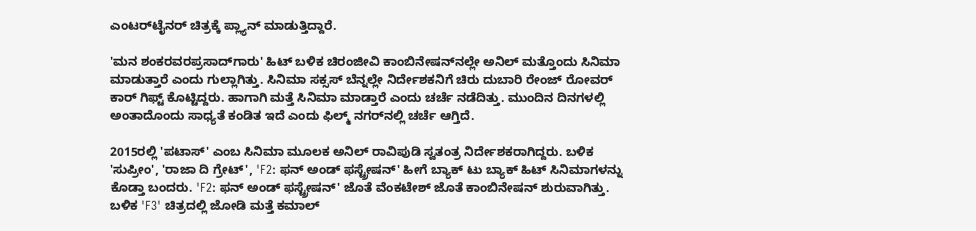ಎಂಟರ್‌ಟೈನರ್ ಚಿತ್ರಕ್ಕೆ ಪ್ಲ್ಯಾನ್ ಮಾಡುತ್ತಿದ್ದಾರೆ.

'ಮನ ಶಂಕರವರಪ್ರಸಾದ್‌ಗಾರು' ಹಿಟ್ ಬಳಿಕ ಚಿರಂಜೀವಿ ಕಾಂಬಿನೇಷನ್‌ನಲ್ಲೇ ಅನಿಲ್ ಮತ್ತೊಂದು ಸಿನಿಮಾ ಮಾಡುತ್ತಾರೆ ಎಂದು ಗುಲ್ಲಾಗಿತ್ತು. ಸಿನಿಮಾ ಸಕ್ಸಸ್ ಬೆನ್ನಲ್ಲೇ ನಿರ್ದೇಶಕನಿಗೆ ಚಿರು ದುಬಾರಿ ರೇಂಜ್‌ ರೋವರ್ ಕಾರ್ ಗಿಫ್ಟ್ ಕೊಟ್ಟಿದ್ದರು. ಹಾಗಾಗಿ ಮತ್ತೆ ಸಿನಿಮಾ ಮಾಡ್ತಾರೆ ಎಂದು ಚರ್ಚೆ ನಡೆದಿತ್ತು. ಮುಂದಿನ ದಿನಗಳಲ್ಲಿ ಅಂತಾದೊಂದು ಸಾಧ್ಯತೆ ಕಂಡಿತ ಇದೆ ಎಂದು ಫಿಲ್ಮ್‌ ನಗರ್‌ನಲ್ಲಿ ಚರ್ಚೆ ಆಗ್ತಿದೆ.

2015ರಲ್ಲಿ 'ಪಟಾಸ್' ಎಂಬ ಸಿನಿಮಾ ಮೂಲಕ ಅನಿಲ್ ರಾವಿಪುಡಿ ಸ್ವತಂತ್ರ ನಿರ್ದೇಶಕರಾಗಿದ್ದರು. ಬಳಿಕ 'ಸುಪ್ರೀಂ', 'ರಾಜಾ ದಿ ಗ್ರೇಟ್', 'F2: ಫನ್ ಅಂಡ್ ಫಸ್ಟ್ರೇಷನ್' ಹೀಗೆ ಬ್ಯಾಕ್ ಟು ಬ್ಯಾಕ್ ಹಿಟ್ ಸಿನಿಮಾಗಳನ್ನು ಕೊಡ್ತಾ ಬಂದರು. 'F2: ಫನ್ ಅಂಡ್ ಫಸ್ಟ್ರೇಷನ್' ಜೊತೆ ವೆಂಕಟೇಶ್ ಜೊತೆ ಕಾಂಬಿನೇಷನ್ ಶುರುವಾಗಿತ್ತು. ಬಳಿಕ 'F3' ಚಿತ್ರದಲ್ಲಿ ಜೋಡಿ ಮತ್ತೆ ಕಮಾಲ್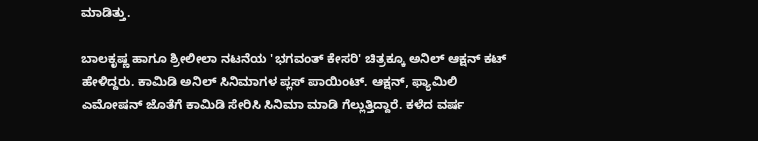ಮಾಡಿತ್ತು.

ಬಾಲಕೃಷ್ಣ ಹಾಗೂ ಶ್ರೀಲೀಲಾ ನಟನೆಯ 'ಭಗವಂತ್ ಕೇಸರಿ' ಚಿತ್ರಕ್ಕೂ ಅನಿಲ್ ಆಕ್ಷನ್ ಕಟ್ ಹೇಳಿದ್ದರು. ಕಾಮಿಡಿ ಅನಿಲ್ ಸಿನಿಮಾಗಳ ಪ್ಲಸ್ ಪಾಯಿಂಟ್. ಆಕ್ಷನ್, ಫ್ಯಾಮಿಲಿ ಎಮೋಷನ್ ಜೊತೆಗೆ ಕಾಮಿಡಿ ಸೇರಿಸಿ ಸಿನಿಮಾ ಮಾಡಿ ಗೆಲ್ಲುತ್ತಿದ್ದಾರೆ. ಕಳೆದ ವರ್ಷ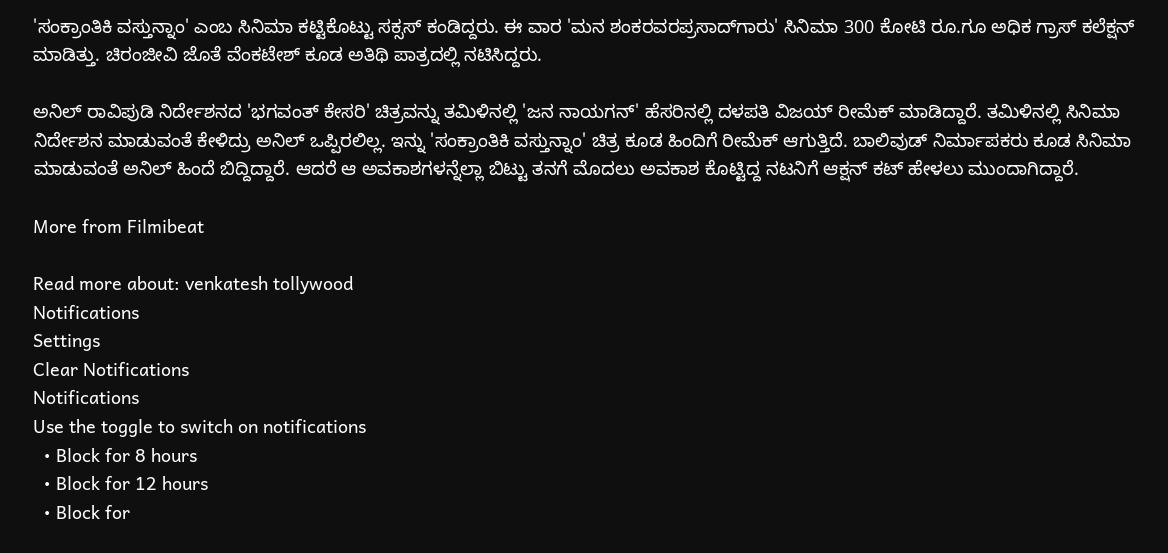'ಸಂಕ್ರಾಂತಿಕಿ ವಸ್ತುನ್ನಾಂ' ಎಂಬ ಸಿನಿಮಾ ಕಟ್ಟಿಕೊಟ್ಟು ಸಕ್ಸಸ್ ಕಂಡಿದ್ದರು. ಈ ವಾರ 'ಮನ ಶಂಕರವರಪ್ರಸಾದ್‌ಗಾರು' ಸಿನಿಮಾ 300 ಕೋಟಿ ರೂ.ಗೂ ಅಧಿಕ ಗ್ರಾಸ್ ಕಲೆಕ್ಷನ್ ಮಾಡಿತ್ತು. ಚಿರಂಜೀವಿ ಜೊತೆ ವೆಂಕಟೇಶ್ ಕೂಡ ಅತಿಥಿ ಪಾತ್ರದಲ್ಲಿ ನಟಿಸಿದ್ದರು.

ಅನಿಲ್ ರಾವಿಪುಡಿ ನಿರ್ದೇಶನದ 'ಭಗವಂತ್ ಕೇಸರಿ' ಚಿತ್ರವನ್ನು ತಮಿಳಿನಲ್ಲಿ 'ಜನ ನಾಯಗನ್' ಹೆಸರಿನಲ್ಲಿ ದಳಪತಿ ವಿಜಯ್ ರೀಮೆಕ್ ಮಾಡಿದ್ದಾರೆ. ತಮಿಳಿನಲ್ಲಿ ಸಿನಿಮಾ ನಿರ್ದೇಶನ ಮಾಡುವಂತೆ ಕೇಳಿದ್ರು ಅನಿಲ್ ಒಪ್ಪಿರಲಿಲ್ಲ. ಇನ್ನು 'ಸಂಕ್ರಾಂತಿಕಿ ವಸ್ತುನ್ನಾಂ' ಚಿತ್ರ ಕೂಡ ಹಿಂದಿಗೆ ರೀಮೆಕ್ ಆಗುತ್ತಿದೆ. ಬಾಲಿವುಡ್ ನಿರ್ಮಾಪಕರು ಕೂಡ ಸಿನಿಮಾ ಮಾಡುವಂತೆ ಅನಿಲ್ ಹಿಂದೆ ಬಿದ್ದಿದ್ದಾರೆ. ಆದರೆ ಆ ಅವಕಾಶಗಳನ್ನೆಲ್ಲಾ ಬಿಟ್ಟು ತನಗೆ ಮೊದಲು ಅವಕಾಶ ಕೊಟ್ಟಿದ್ದ ನಟನಿಗೆ ಆಕ್ಷನ್ ಕಟ್ ಹೇಳಲು ಮುಂದಾಗಿದ್ದಾರೆ.

More from Filmibeat

Read more about: venkatesh tollywood
Notifications
Settings
Clear Notifications
Notifications
Use the toggle to switch on notifications
  • Block for 8 hours
  • Block for 12 hours
  • Block for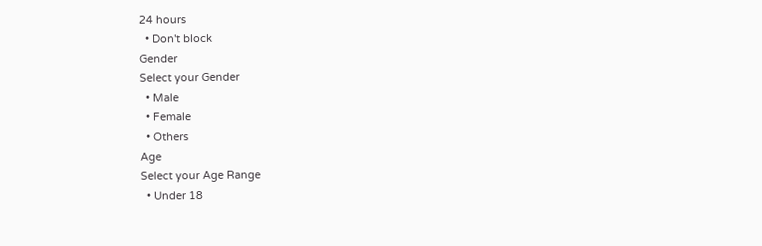24 hours
  • Don't block
Gender
Select your Gender
  • Male
  • Female
  • Others
Age
Select your Age Range
  • Under 18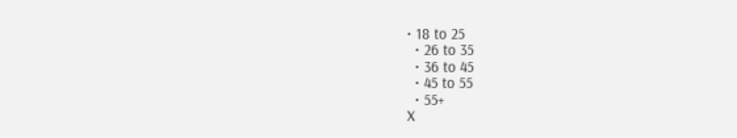• 18 to 25
  • 26 to 35
  • 36 to 45
  • 45 to 55
  • 55+
X